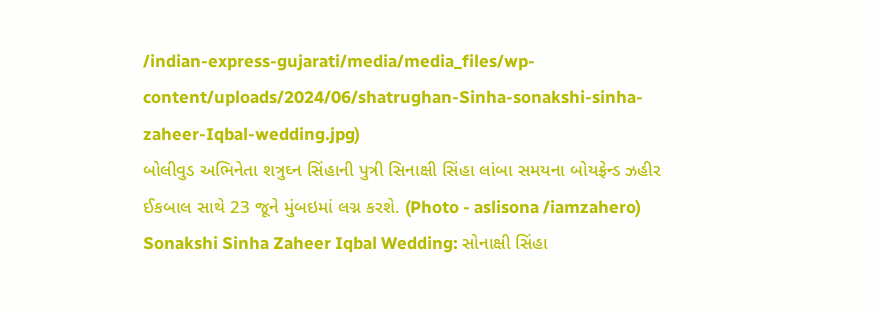/indian-express-gujarati/media/media_files/wp-content/uploads/2024/06/shatrughan-Sinha-sonakshi-sinha-zaheer-Iqbal-wedding.jpg)
બોલીવુડ અભિનેતા શત્રુઘ્ન સિંહાની પુત્રી સિનાક્ષી સિંહા લાંબા સમયના બોયફ્રેન્ડ ઝહીર ઈકબાલ સાથે 23 જૂને મુંબઇમાં લગ્ન કરશે. (Photo - aslisona /iamzahero)
Sonakshi Sinha Zaheer Iqbal Wedding: સોનાક્ષી સિંહા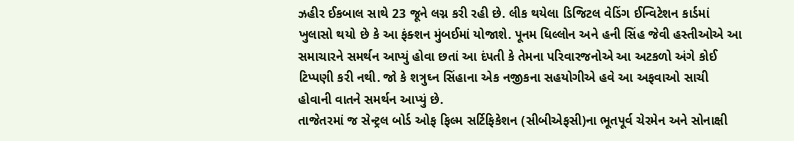ઝહીર ઈકબાલ સાથે 23 જૂને લગ્ન કરી રહી છે. લીક થયેલા ડિજિટલ વેડિંગ ઈન્વિટેશન કાર્ડમાં ખુલાસો થયો છે કે આ ફંક્શન મુંબઈમાં યોજાશે. પૂનમ ધિલ્લોન અને હની સિંહ જેવી હસ્તીઓએ આ સમાચારને સમર્થન આપ્યું હોવા છતાં આ દંપતી કે તેમના પરિવારજનોએ આ અટકળો અંગે કોઈ ટિપ્પણી કરી નથી. જો કે શત્રુઘ્ન સિંહાના એક નજીકના સહયોગીએ હવે આ અફવાઓ સાચી હોવાની વાતને સમર્થન આપ્યું છે.
તાજેતરમાં જ સેન્ટ્રલ બોર્ડ ઓફ ફિલ્મ સર્ટિફિકેશન (સીબીએફસી)ના ભૂતપૂર્વ ચેરમેન અને સોનાક્ષી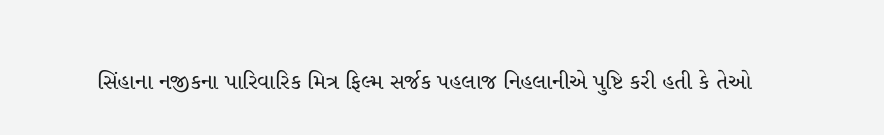સિંહાના નજીકના પારિવારિક મિત્ર ફિલ્મ સર્જક પહલાજ નિહલાનીએ પુષ્ટિ કરી હતી કે તેઓ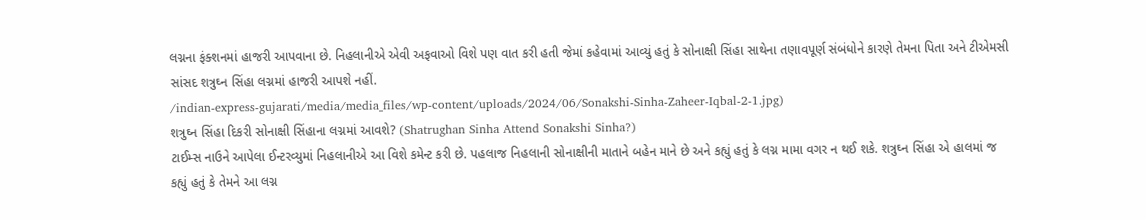લગ્નના ફંક્શનમાં હાજરી આપવાના છે. નિહલાનીએ એવી અફવાઓ વિશે પણ વાત કરી હતી જેમાં કહેવામાં આવ્યું હતું કે સોનાક્ષી સિંહા સાથેના તણાવપૂર્ણ સંબંધોને કારણે તેમના પિતા અને ટીએમસી સાંસદ શત્રુઘ્ન સિંહા લગ્નમાં હાજરી આપશે નહીં.
/indian-express-gujarati/media/media_files/wp-content/uploads/2024/06/Sonakshi-Sinha-Zaheer-Iqbal-2-1.jpg)
શત્રુઘ્ન સિંહા દિકરી સોનાક્ષી સિંહાના લગ્નમાં આવશે? (Shatrughan Sinha Attend Sonakshi Sinha?)
ટાઈમ્સ નાઉને આપેલા ઈન્ટરવ્યુમાં નિહલાનીએ આ વિશે કમેન્ટ કરી છે. પહલાજ નિહલાની સોનાક્ષીની માતાને બહેન માને છે અને કહ્યું હતું કે લગ્ન મામા વગર ન થઈ શકે. શત્રુઘ્ન સિંહા એ હાલમાં જ કહ્યું હતું કે તેમને આ લગ્ન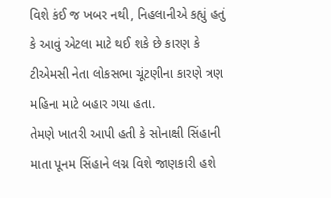વિશે કંઈ જ ખબર નથી, નિહલાનીએ કહ્યું હતું કે આવું એટલા માટે થઈ શકે છે કારણ કે ટીએમસી નેતા લોકસભા ચૂંટણીના કારણે ત્રણ મહિના માટે બહાર ગયા હતા.
તેમણે ખાતરી આપી હતી કે સોનાક્ષી સિંહાની માતા પૂનમ સિંહાને લગ્ન વિશે જાણકારી હશે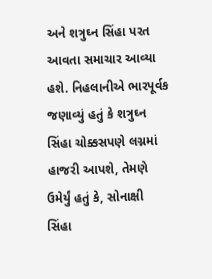અને શત્રુઘ્ન સિંહા પરત આવતા સમાચાર આવ્યા હશે. નિહલાનીએ ભારપૂર્વક જણાવ્યું હતું કે શત્રુઘ્ન સિંહા ચોક્કસપણે લગ્નમાં હાજરી આપશે, તેમણે ઉમેર્યું હતું કે, સોનાક્ષી સિંહા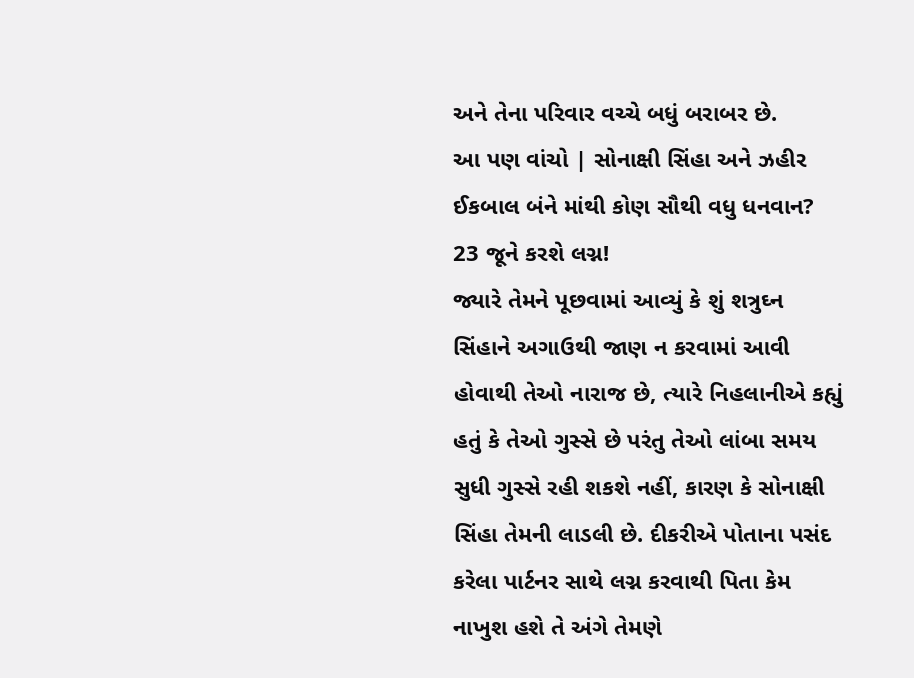અને તેના પરિવાર વચ્ચે બધું બરાબર છે.
આ પણ વાંચો | સોનાક્ષી સિંહા અને ઝહીર ઈકબાલ બંને માંથી કોણ સૌથી વધુ ધનવાન? 23 જૂને કરશે લગ્ન!
જ્યારે તેમને પૂછવામાં આવ્યું કે શું શત્રુઘ્ન સિંહાને અગાઉથી જાણ ન કરવામાં આવી હોવાથી તેઓ નારાજ છે, ત્યારે નિહલાનીએ કહ્યું હતું કે તેઓ ગુસ્સે છે પરંતુ તેઓ લાંબા સમય સુધી ગુસ્સે રહી શકશે નહીં, કારણ કે સોનાક્ષી સિંહા તેમની લાડલી છે. દીકરીએ પોતાના પસંદ કરેલા પાર્ટનર સાથે લગ્ન કરવાથી પિતા કેમ નાખુશ હશે તે અંગે તેમણે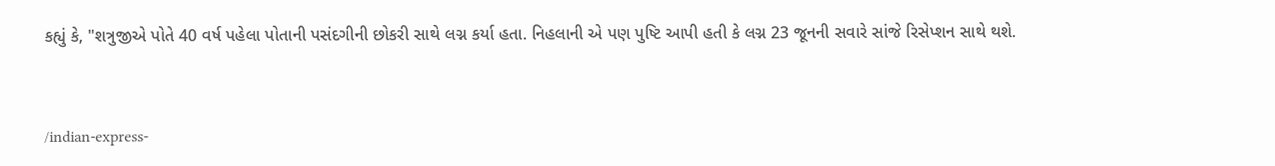કહ્યું કે, "શત્રુજીએ પોતે 40 વર્ષ પહેલા પોતાની પસંદગીની છોકરી સાથે લગ્ન કર્યા હતા. નિહલાની એ પણ પુષ્ટિ આપી હતી કે લગ્ન 23 જૂનની સવારે સાંજે રિસેપ્શન સાથે થશે.


/indian-express-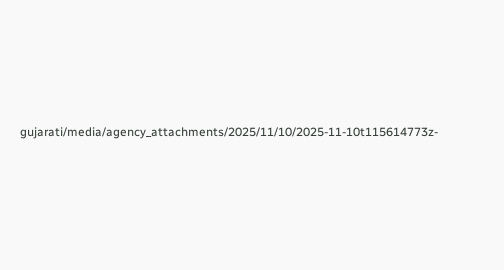gujarati/media/agency_attachments/2025/11/10/2025-11-10t115614773z-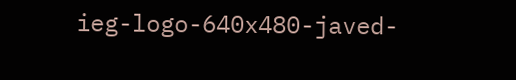ieg-logo-640x480-javed-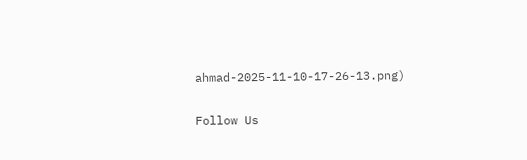ahmad-2025-11-10-17-26-13.png)

Follow Us